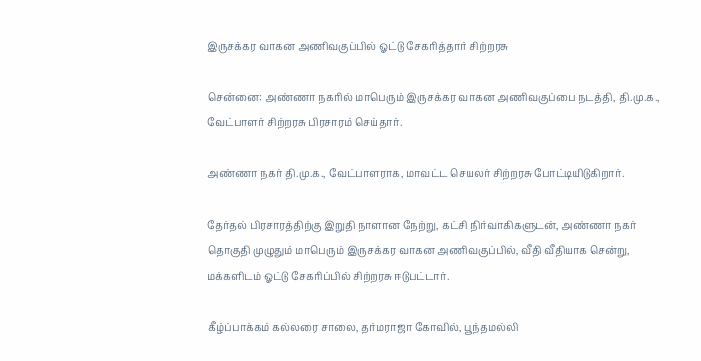இருசக்கர வாகன அணிவகுப்பில் ஓட்டு சேகரித்தார் சிற்றரசு

சென்னை: அண்ணா நகரில் மாபெரும் இருசக்கர வாகன அணிவகுப்பை நடத்தி, தி.மு.க., வேட்பாளர் சிற்றரசு பிரசாரம் செய்தார்.

அண்ணா நகர் தி.மு.க., வேட்பாளராக, மாவட்ட செயலர் சிற்றரசு போட்டியிடுகிறார்.

தேர்தல் பிரசாரத்திற்கு இறுதி நாளான நேற்று, கட்சி நிர்வாகிகளுடன், அண்ணா நகர் தொகுதி முழுதும் மாபெரும் இருசக்கர வாகன அணிவகுப்பில், வீதி வீதியாக சென்று, மக்களிடம் ஓட்டு சேகரிப்பில் சிற்றரசு ஈடுபட்டார்.

கீழ்ப்பாக்கம் கல்லரை சாலை, தர்மராஜா கோவில், பூந்தமல்லி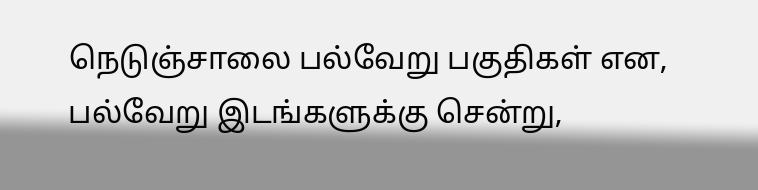நெடுஞ்சாலை பல்வேறு பகுதிகள் என, பல்வேறு இடங்களுக்கு சென்று,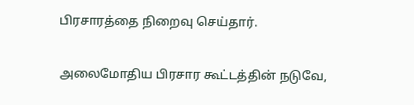பிரசாரத்தை நிறைவு செய்தார்.

அலைமோதிய பிரசார கூட்டத்தின் நடுவே,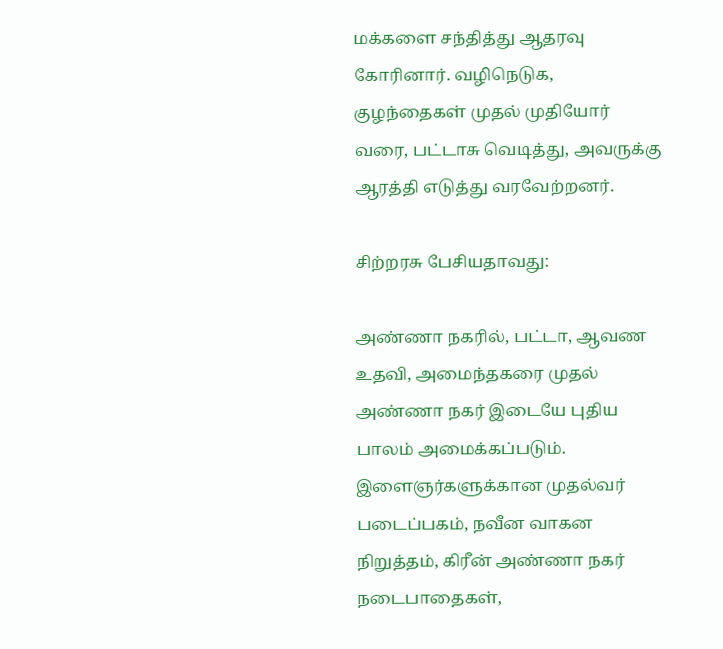மக்களை சந்தித்து ஆதரவு கோரினார். வழிநெடுக, குழந்தைகள் முதல் முதியோர் வரை, பட்டாசு வெடித்து, அவருக்கு ஆரத்தி எடுத்து வரவேற்றனர்.

சிற்றரசு பேசியதாவது:

அண்ணா நகரில், பட்டா, ஆவண உதவி, அமைந்தகரை முதல் அண்ணா நகர் இடையே புதிய பாலம் அமைக்கப்படும். இளைஞர்களுக்கான முதல்வர் படைப்பகம், நவீன வாகன நிறுத்தம், கிரீன் அண்ணா நகர் நடைபாதைகள்,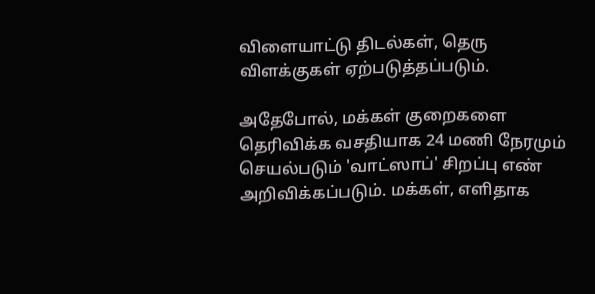விளையாட்டு திடல்கள், தெரு விளக்குகள் ஏற்படுத்தப்படும்.

அதேபோல், மக்கள் குறைகளை தெரிவிக்க வசதியாக 24 மணி நேரமும் செயல்படும் 'வாட்ஸாப்' சிறப்பு எண் அறிவிக்கப்படும். மக்கள், எளிதாக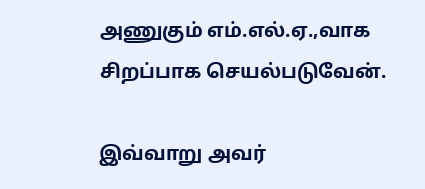அணுகும் எம்.எல்.ஏ.,வாக சிறப்பாக செயல்படுவேன்.

இவ்வாறு அவர்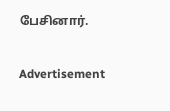பேசினார்.

Advertisement